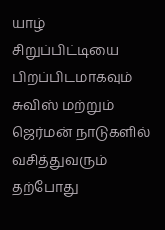யாழ் சிறுப்பிட்டியை பிறப்பிடமாகவும் சுவிஸ் மற்றும் ஜெர்மன் நாடுகளில் வசித்துவரும் தற்போது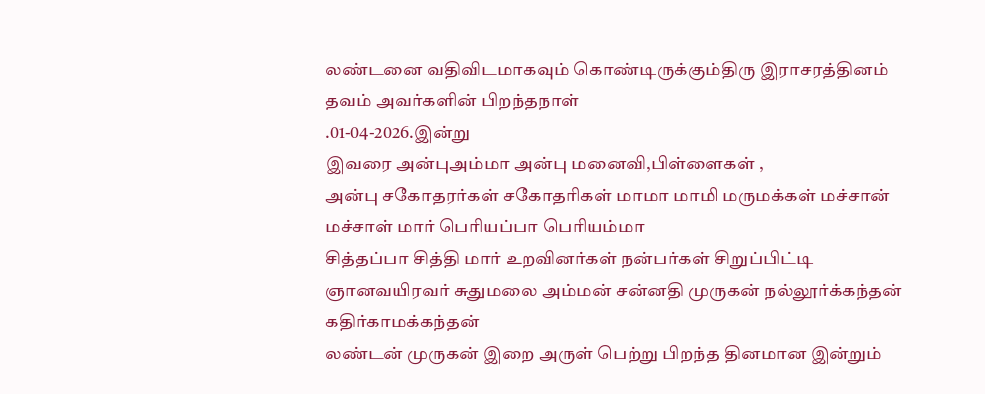லண்டனை வதிவிடமாகவும் கொண்டிருக்கும்திரு இராசரத்தினம் தவம் அவர்களின் பிறந்தநாள்
.01-04-2026.இன்று
இவரை அன்புஅம்மா அன்பு மனைவி,பிள்ளைகள் ,
அன்பு சகோதரர்கள் சகோதரிகள் மாமா மாமி மருமக்கள் மச்சான் மச்சாள் மார் பெரியப்பா பெரியம்மா
சித்தப்பா சித்தி மார் உறவினர்கள் நன்பர்கள் சிறுப்பிட்டி ஞானவயிரவர் சுதுமலை அம்மன் சன்னதி முருகன் நல்லூர்க்கந்தன் கதிர்காமக்கந்தன்
லண்டன் முருகன் இறை அருள் பெற்று பிறந்த தினமான இன்றும்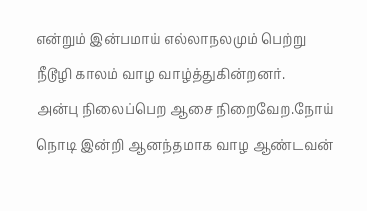என்றும் இன்பமாய் எல்லாநலமும் பெற்று
நீடூழி காலம் வாழ வாழ்த்துகின்றனர்.
அன்பு நிலைப்பெற ஆசை நிறைவேற.நோய் நொடி இன்றி ஆனந்தமாக வாழ ஆண்டவன்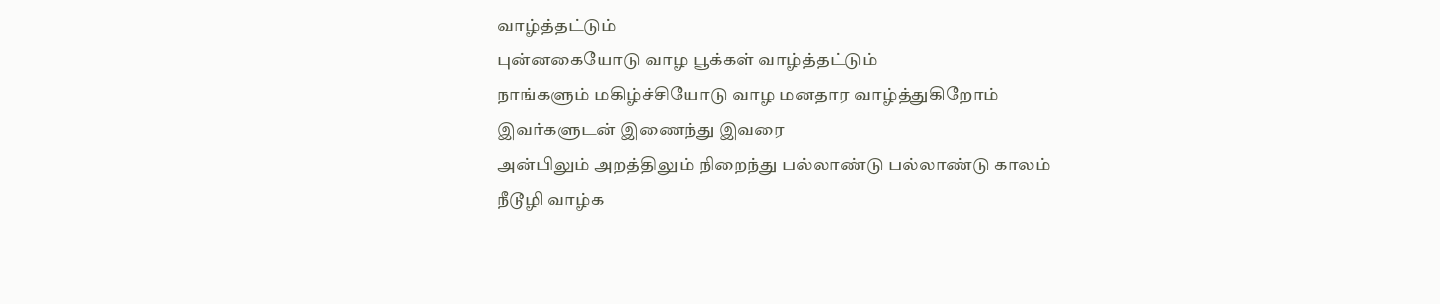வாழ்த்தட்டும்
புன்னகையோடு வாழ பூக்கள் வாழ்த்தட்டும்
நாங்களும் மகிழ்ச்சியோடு வாழ மனதார வாழ்த்துகிறோம்
இவர்களுடன் இணைந்து இவரை
அன்பிலும் அறத்திலும் நிறைந்து பல்லாண்டு பல்லாண்டு காலம் நீடூழி வாழ்க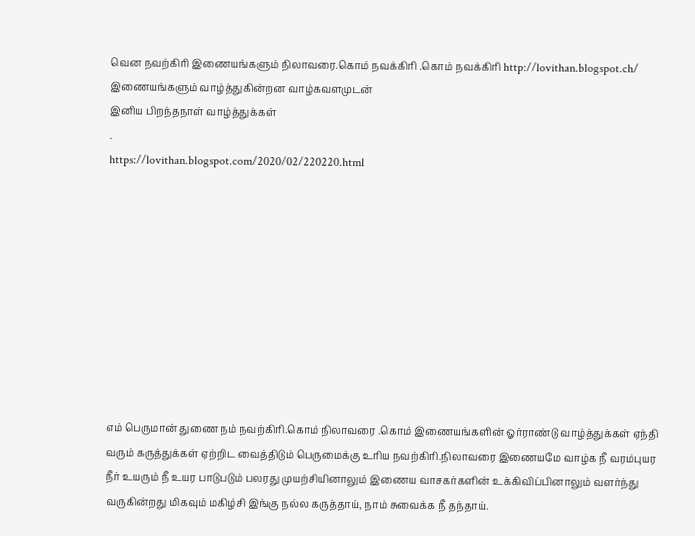வென நவற்கிரி இணையங்களும் நிலாவரை.கொம் நவக்கிரி .கொம் நவக்கிரி http://lovithan.blogspot.ch/ இணையங்களும் வாழ்த்துகின்றன வாழ்கவளமுடன்
இனிய பிறந்தநாள் வாழ்த்துக்கள்
.
https://lovithan.blogspot.com/2020/02/220220.html










எம் பெருமான் துணை நம் நவற்கிரி.கொம் நிலாவரை .கொம் இணையங்களின் ஓர்ராண்டு வாழ்த்துக்கள் ஏந்தி வரும் கருத்துக்கள் ஏற்றிட வைத்திடும் பெருமைக்கு உரிய நவற்கிரி.நிலாவரை இணையமே வாழ்க நீ வரம்புயர நீர் உயரும் நீ உயர பாடுபடும் பலரது முயற்சியினாலும் இணைய வாசகர்களின் உக்கிவிப்பினாலும் வளர்ந்து வருகின்றது மிகவும் மகிழ்சி இங்கு நல்ல கருத்தாய், நாம் சுவைக்க நீ தந்தாய்.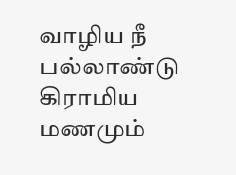வாழிய நீ பல்லாண்டு கிராமிய மணமும்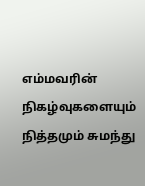எம்மவரின் நிகழ்வுகளையும் நித்தமும் சுமந்து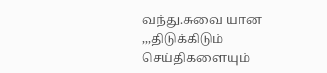வந்து.சுவை யான ,,,திடுக்கிடும் செய்திகளையும்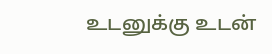உடனுக்கு உடன்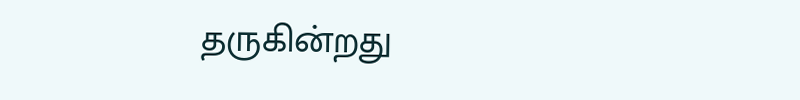தருகின்றது